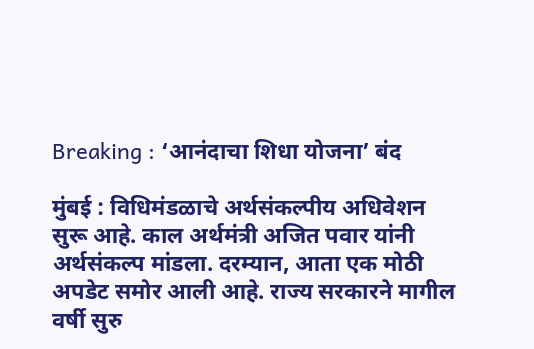Breaking : ‘आनंदाचा शिधा योजना’ बंद

मुंबई : विधिमंडळाचे अर्थसंकल्पीय अधिवेशन सुरू आहे. काल अर्थमंत्री अजित पवार यांनी अर्थसंकल्प मांडला. दरम्यान, आता एक मोठी अपडेट समोर आली आहे. राज्य सरकारने मागील वर्षी सुरु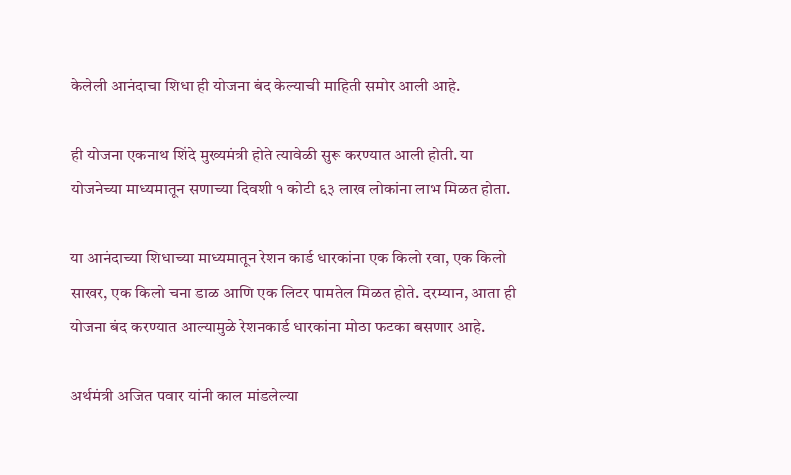केलेली आनंदाचा शिधा ही योजना बंद केल्याची माहिती समोर आली आहे.

ही योजना एकनाथ शिंदे मुख्यमंत्री होते त्यावेळी सुरू करण्यात आली होती. या योजनेच्या माध्यमातून सणाच्या दिवशी १ कोटी ६३ लाख लोकांना लाभ मिळत होता.

या आनंदाच्या शिधाच्या माध्यमातून रेशन कार्ड धारकांना एक किलो रवा, एक किलो साखर, एक किलो चना डाळ आणि एक लिटर पामतेल मिळत होते. दरम्यान, आता ही योजना बंद करण्यात आल्यामुळे रेशनकार्ड धारकांना मोठा फटका बसणार आहे.

अर्थमंत्री अजित पवार यांनी काल मांडलेल्या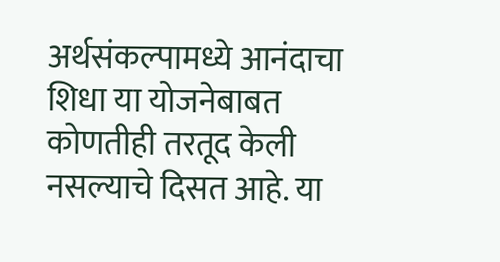अर्थसंकल्पामध्ये आनंदाचा शिधा या योजनेबाबत कोणतीही तरतूद केली नसल्याचे दिसत आहे. या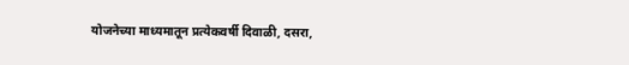योजनेच्या माध्यमातून प्रत्येकवर्षी दिवाळी, दसरा,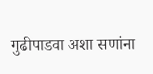गुढीपाडवा अशा सणांना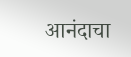आनंदाचा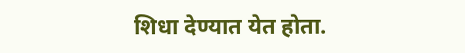शिधा देण्यात येत होता.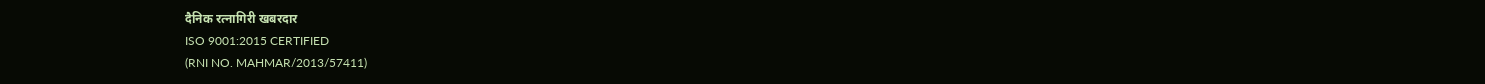दैनिक रत्नागिरी खबरदार
ISO 9001:2015 CERTIFIED
(RNI NO. MAHMAR/2013/57411)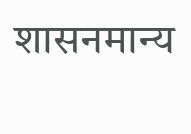शासनमान्य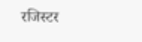रजिस्टर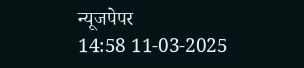न्यूजपेपर
14:58 11-03-2025